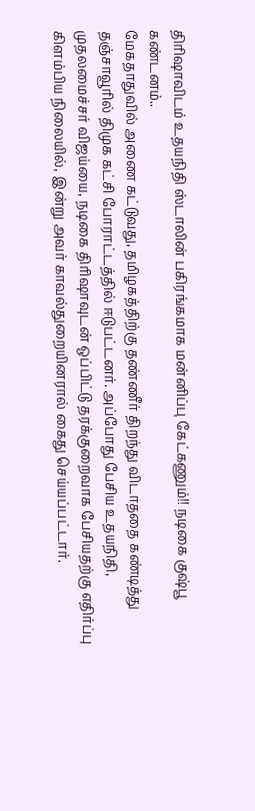திரிஷாவிடம் உதயநிதி ஸ்டாலின் பகிரங்கமாக மன்னிப்பு கேட்கணும்!! நடிகை குஷ்பூ கண்டனம்..
மேகதாதுவில் அணை கட்டுவது, தமிழகத்திற்கு தண்ணீர் திறந்து விடாததை கண்டித்து தஞ்சாவூரில் திமுக கட்சி போராட்டத்தில் ஈடுபட்டனர். அப்போது பேசிய உதயநிதி, முதலமைச்சர் விஜய்யை, நடிகை திரிஷாவுடன் ஒப்பிட்டு தரக்குறைவாக பேசியதற்கு எதிர்ப்பு கிளம்பிய நிலையில், இன்று அவர் காவல்துறையினரால் கைது செய்யப்பட்டார்.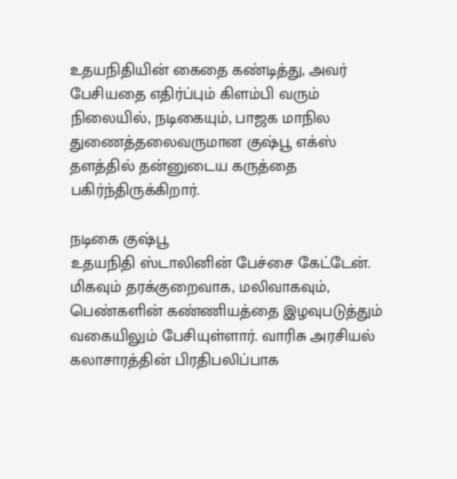உதயநிதியின் கைதை கண்டித்து, அவர் பேசியதை எதிர்ப்பும் கிளம்பி வரும் நிலையில், நடிகையும், பாஜக மாநில துணைத்தலைவருமான குஷ்பூ எக்ஸ் தளத்தில் தன்னுடைய கருத்தை பகிர்ந்திருக்கிறார்.

நடிகை குஷ்பூ
உதயநிதி ஸ்டாலினின் பேச்சை கேட்டேன். மிகவும் தரக்குறைவாக, மலிவாகவும், பெண்களின் கண்ணியத்தை இழவுபடுத்தும் வகையிலும் பேசியுள்ளார். வாரிசு அரசியல் கலாசாரத்தின் பிரதிபலிப்பாக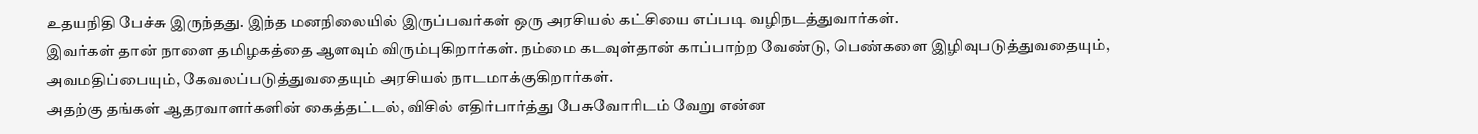உதயநிதி பேச்சு இருந்தது. இந்த மனநிலையில் இருப்பவர்கள் ஒரு அரசியல் கட்சியை எப்படி வழிநடத்துவார்கள்.
இவர்கள் தான் நாளை தமிழகத்தை ஆளவும் விரும்புகிறார்கள். நம்மை கடவுள்தான் காப்பாற்ற வேண்டு, பெண்களை இழிவுபடுத்துவதையும், அவமதிப்பையும், கேவலப்படுத்துவதையும் அரசியல் நாடமாக்குகிறார்கள்.
அதற்கு தங்கள் ஆதரவாளர்களின் கைத்தட்டல், விசில் எதிர்பார்த்து பேசுவோரிடம் வேறு என்ன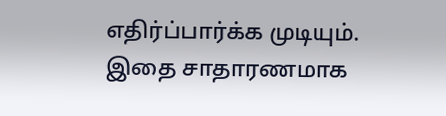எதிர்ப்பார்க்க முடியும். இதை சாதாரணமாக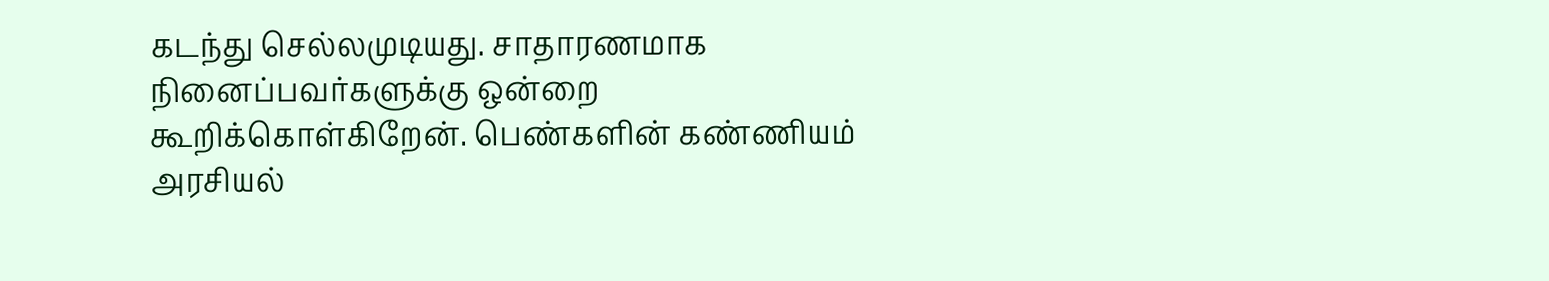கடந்து செல்லமுடியது. சாதாரணமாக நினைப்பவர்களுக்கு ஒன்றை கூறிக்கொள்கிறேன். பெண்களின் கண்ணியம் அரசியல்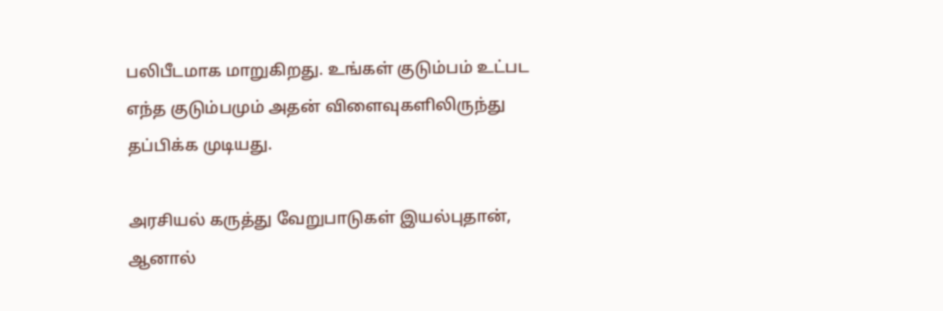பலிபீடமாக மாறுகிறது. உங்கள் குடும்பம் உட்பட எந்த குடும்பமும் அதன் விளைவுகளிலிருந்து தப்பிக்க முடியது.

அரசியல் கருத்து வேறுபாடுகள் இயல்புதான், ஆனால்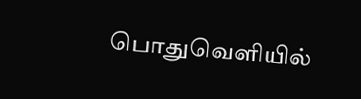பொதுவெளியில்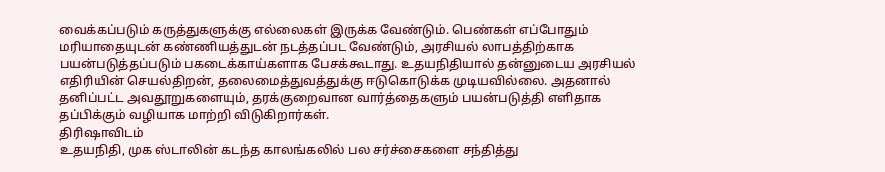வைக்கப்படும் கருத்துகளுக்கு எல்லைகள் இருக்க வேண்டும். பெண்கள் எப்போதும் மரியாதையுடன் கண்ணியத்துடன் நடத்தப்பட வேண்டும், அரசியல் லாபத்திற்காக பயன்படுத்தப்படும் பகடைக்காய்களாக பேசக்கூடாது. உதயநிதியால் தன்னுடைய அரசியல் எதிரியின் செயல்திறன், தலைமைத்துவத்துக்கு ஈடுகொடுக்க முடியவில்லை. அதனால் தனிப்பட்ட அவதூறுகளையும், தரக்குறைவான வார்த்தைகளும் பயன்படுத்தி எளிதாக தப்பிக்கும் வழியாக மாற்றி விடுகிறார்கள்.
திரிஷாவிடம்
உதயநிதி, முக ஸ்டாலின் கடந்த காலங்கலில் பல சர்ச்சைகளை சந்தித்து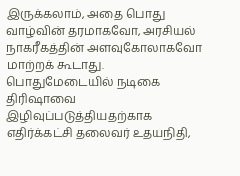இருக்கலாம், அதை பொது வாழ்வின் தரமாகவோ, அரசியல் நாகரீகத்தின் அளவுகோலாகவோ மாற்றக் கூடாது. பொதுமேடையில் நடிகை திரிஷாவை இழிவுப்படுத்தியதற்காக எதிர்க்கட்சி தலைவர் உதயநிதி,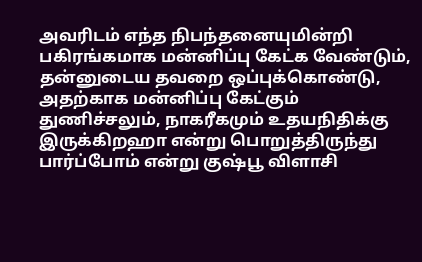அவரிடம் எந்த நிபந்தனையுமின்றி பகிரங்கமாக மன்னிப்பு கேட்க வேண்டும், தன்னுடைய தவறை ஒப்புக்கொண்டு, அதற்காக மன்னிப்பு கேட்கும் துணிச்சலும், நாகரீகமும் உதயநிதிக்கு இருக்கிறஹா என்று பொறுத்திருந்து பார்ப்போம் என்று குஷ்பூ விளாசி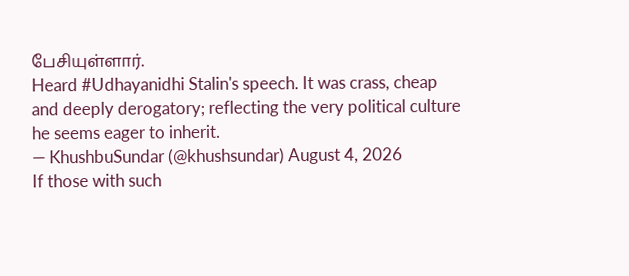பேசியுள்ளார்.
Heard #Udhayanidhi Stalin's speech. It was crass, cheap and deeply derogatory; reflecting the very political culture he seems eager to inherit.
— KhushbuSundar (@khushsundar) August 4, 2026
If those with such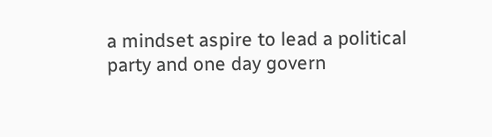a mindset aspire to lead a political party and one day govern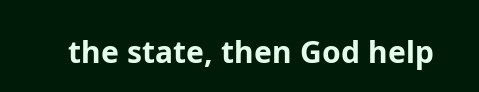the state, then God help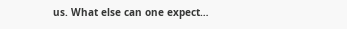us. What else can one expect…